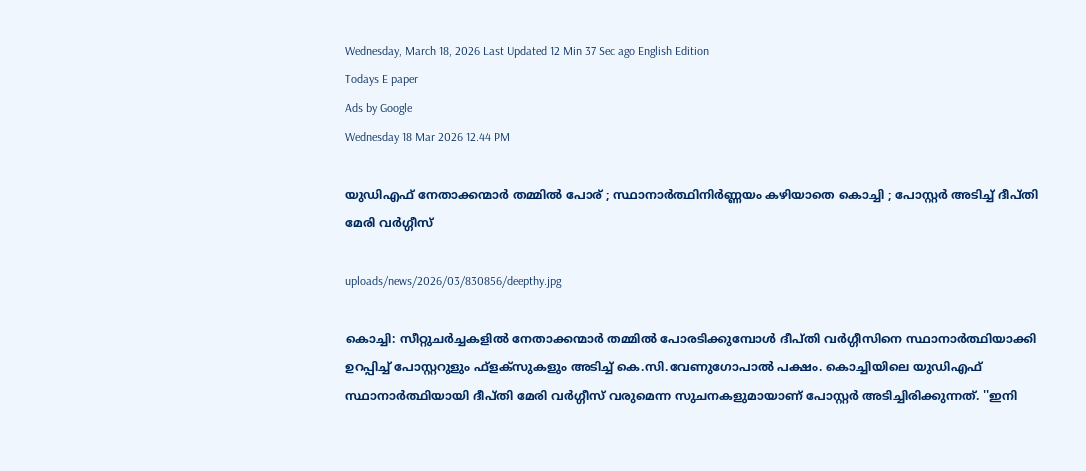Wednesday, March 18, 2026 Last Updated 12 Min 37 Sec ago English Edition
Todays E paper
Ads by Google
Wednesday 18 Mar 2026 12.44 PM

യുഡിഎഫ് നേതാക്കന്മാര്‍ തമ്മില്‍ പോര് ; സ്ഥാനാര്‍ത്ഥിനിര്‍ണ്ണയം കഴിയാതെ കൊച്ചി ; പോസ്റ്റര്‍ അടിച്ച് ദീപ്തി മേരി വര്‍ഗ്ഗീസ്

uploads/news/2026/03/830856/deepthy.jpg

കൊച്ചി: സീറ്റുചര്‍ച്ചകളില്‍ നേതാക്കന്മാര്‍ തമ്മില്‍ പോരടിക്കുമ്പോള്‍ ദീപ്തി വര്‍ഗ്ഗീസിനെ സ്ഥാനാര്‍ത്ഥിയാക്കി ഉറപ്പിച്ച് പോസ്റ്ററുളും ഫ്‌ളക്‌സുകളും അടിച്ച് കെ.സി.വേണുഗോപാല്‍ പക്ഷം. കൊച്ചിയിലെ യുഡിഎഫ് സ്ഥാനാര്‍ത്ഥിയായി ദീപ്തി മേരി വര്‍ഗ്ഗീസ് വരുമെന്ന സുചനകളുമായാണ് പോസ്റ്റര്‍ അടിച്ചിരിക്കുന്നത്. ''ഇനി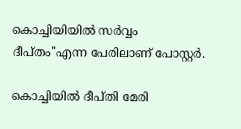കൊച്ചിയിയില്‍ സര്‍വ്വം ദീപ്തം''എന്ന പേരിലാണ് പോസ്റ്റര്‍.

കൊച്ചിയില്‍ ദീപ്തി മേരി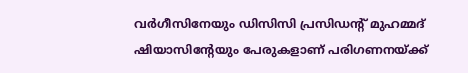വര്‍ഗീസിനേയും ഡിസിസി പ്രസിഡന്റ് മുഹമ്മദ് ഷിയാസിന്റേയും പേരുകളാണ് പരിഗണനയ്ക്ക്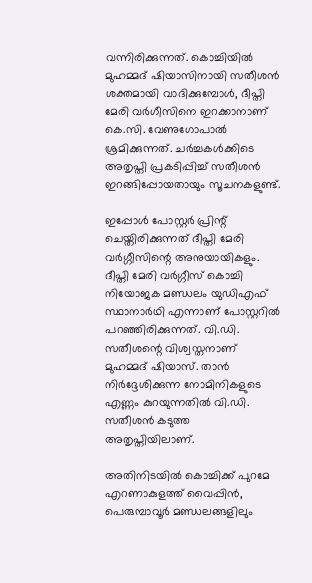വന്നിരിക്കുന്നത്. കൊച്ചിയില്‍ മുഹമ്മദ് ഷിയാസിനായി സതീശന്‍ ശക്തമായി വാദിക്കുമ്പോള്‍, ദീപ്തി മേരി വര്‍ഗീസിനെ ഇറക്കാനാണ് കെ.സി. വേണുഗോപാല്‍ ശ്രമിക്കുന്നത്. ചര്‍ച്ചകള്‍ക്കിടെ അതൃപ്തി പ്രകടിപ്പിച്ച് സതീശന്‍ ഇറങ്ങിപ്പോയതായും സൂചനകളുണ്ട്.

ഇപ്പോള്‍ പോസ്റ്റര്‍ പ്രിന്റ് ചെയ്തിരിക്കുന്നത് ദീപ്തി മേരി വര്‍ഗ്ഗീസിന്റെ അനുയായികളും. ദീപ്തി മേരി വര്‍ഗ്ഗീസ് കൊച്ചി നിയോജക മണ്ഡലം യുഡിഎഫ് സ്ഥാനാര്‍ഥി എന്നാണ് പോസ്റ്ററില്‍ പറഞ്ഞിരിക്കുന്നത്. വി.ഡി. സതീശന്റെ വിശ്വസ്തനാണ് മുഹമ്മദ് ഷിയാസ്. താന്‍ നിര്‍ദ്ദേശിക്കുന്ന നോമിനികളുടെ എണ്ണം കുറയുന്നതില്‍ വി.ഡി. സതീശന്‍ കടുത്ത അതൃപ്തിയിലാണ്.

അതിനിടയില്‍ കൊച്ചിക്ക് പുറമേ എറണാകുളത്ത് വൈപ്പിന്‍, പെരുമ്പാവൂര്‍ മണ്ഡലങ്ങളിലും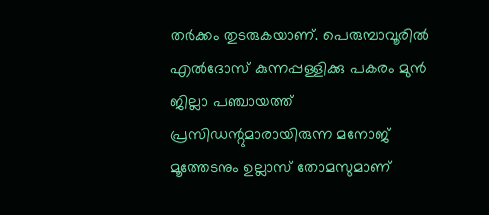തര്‍ക്കം തുടരുകയാണ്. പെരുമ്പാവൂരില്‍ എല്‍ദോസ് കുന്നപ്പള്ളിക്കു പകരം മുന്‍ ജില്ലാ പഞ്ചായത്ത് പ്രസിഡന്റുമാരായിരുന്ന മനോജ് മൂത്തേടനും ഉല്ലാസ് തോമസുമാണ്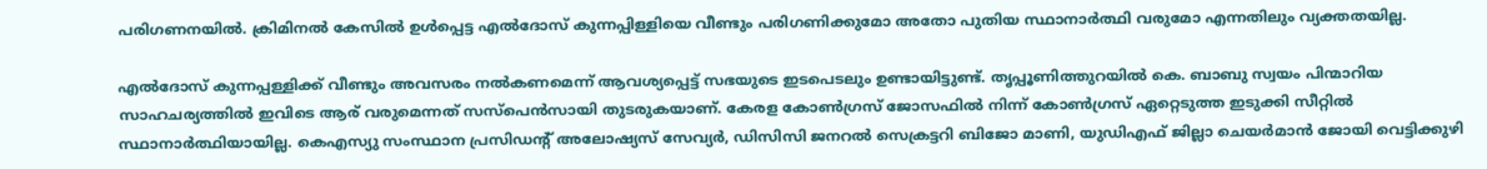പരിഗണനയില്‍. ക്രിമിനല്‍ കേസില്‍ ഉള്‍പ്പെട്ട എല്‍ദോസ് കുന്നപ്പിള്ളിയെ വീണ്ടും പരിഗണിക്കുമോ അതോ പുതിയ സ്ഥാനാര്‍ത്ഥി വരുമോ എന്നതിലും വ്യക്തതയില്ല.

എല്‍ദോസ് കുന്നപ്പള്ളിക്ക് വീണ്ടും അവസരം നല്‍കണമെന്ന് ആവശ്യപ്പെട്ട് സഭയുടെ ഇടപെടലും ഉണ്ടായിട്ടുണ്ട്. തൃപ്പൂണിത്തുറയില്‍ കെ. ബാബു സ്വയം പിന്മാറിയ സാഹചര്യത്തില്‍ ഇവിടെ ആര് വരുമെന്നത് സസ്‌പെന്‍സായി തുടരുകയാണ്. കേരള കോണ്‍ഗ്രസ് ജോസഫില്‍ നിന്ന് കോണ്‍ഗ്രസ് ഏറ്റെടുത്ത ഇടുക്കി സീറ്റില്‍ സ്ഥാനാര്‍ത്ഥിയായില്ല. കെഎസ്യു സംസ്ഥാന പ്രസിഡന്റ് അലോഷ്യസ് സേവ്യര്‍, ഡിസിസി ജനറല്‍ സെക്രട്ടറി ബിജോ മാണി, യുഡിഎഫ് ജില്ലാ ചെയര്‍മാന്‍ ജോയി വെട്ടിക്കുഴി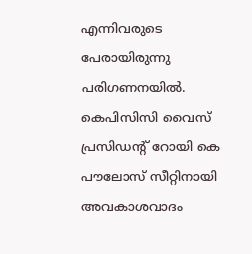എന്നിവരുടെ പേരായിരുന്നു പരിഗണനയില്‍. കെപിസിസി വൈസ് പ്രസിഡന്റ് റോയി കെ പൗലോസ് സീറ്റിനായി അവകാശവാദം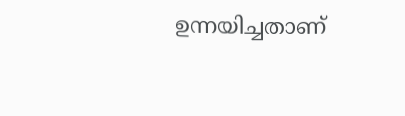ഉന്നയിച്ചതാണ്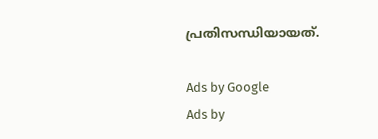പ്രതിസന്ധിയായത്.

Ads by Google
Ads by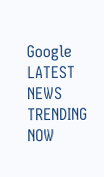Google
LATEST NEWS
TRENDING NOW